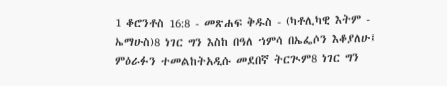1 ቆሮንቶስ 16:8 - መጽሐፍ ቅዱስ - (ካቶሊካዊ እትም - ኤማሁስ)8 ነገር ግን እስከ በዓለ ኀምሳ በኤፌሶን እቆያለሁ፤ ምዕራፉን ተመልከትአዲሱ መደበኛ ትርጒም8 ነገር ግን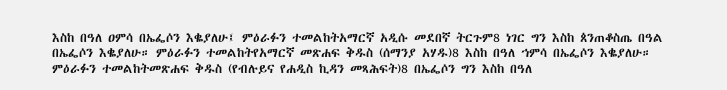እስከ በዓለ ዐምሳ በኤፌሶን እቈያለሁ፤ ምዕራፉን ተመልከትአማርኛ አዲሱ መደበኛ ትርጉም8 ነገር ግን እስከ ጰንጠቆስጤ በዓል በኤፌሶን እቈያለሁ። ምዕራፉን ተመልከትየአማርኛ መጽሐፍ ቅዱስ (ሰማንያ አሃዱ)8 እስከ በዓለ ኀምሳ በኤፌሶን እቈያለሁ። ምዕራፉን ተመልከትመጽሐፍ ቅዱስ (የብሉይና የሐዲስ ኪዳን መጻሕፍት)8 በኤፌሶን ግን እስከ በዓለ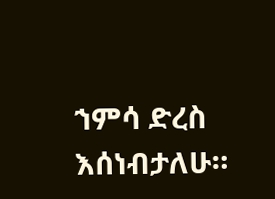ኀምሳ ድረስ እሰነብታለሁ።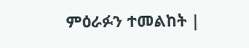ምዕራፉን ተመልከት |